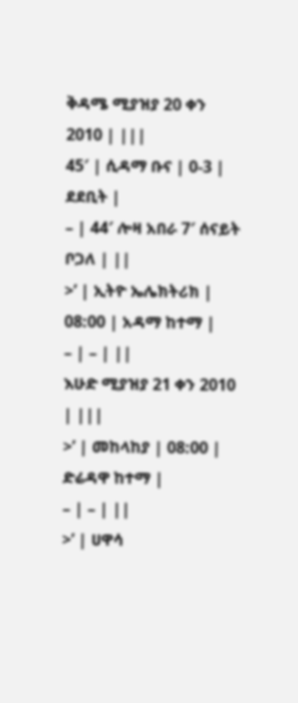ቅዳሜ ሚያዝያ 20 ቀን 2010 | |||
45′ | ሲዳማ ቡና | 0-3 | ደደቢት |
– | 44′ ሎዛ አበራ 7′ ሰናይት ቦጋለ | ||
>’ | ኢትዮ ኤሌክትሪክ | 08:00 | አዳማ ከተማ |
– | – | ||
እሁድ ሚያዝያ 21 ቀን 2010 | |||
>’ | መከላከያ | 08:00 | ድሬዳዋ ከተማ |
– | – | ||
>’ | ሀዋሳ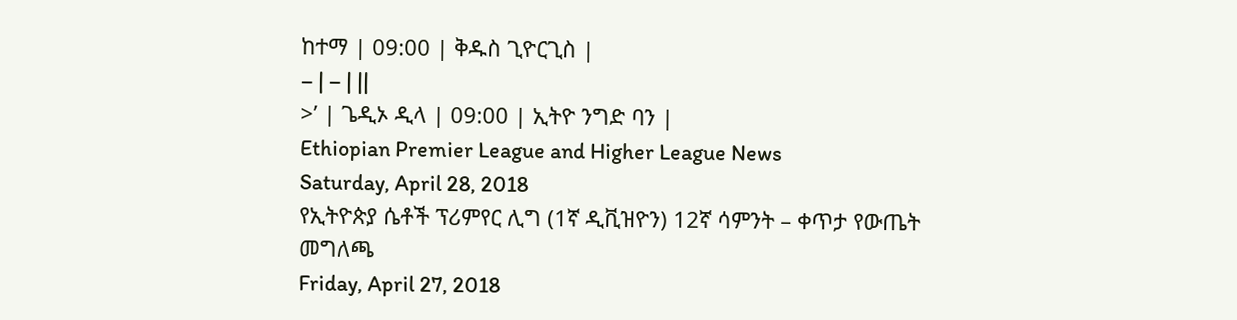ከተማ | 09:00 | ቅዱስ ጊዮርጊስ |
– | – | ||
>’ | ጌዲኦ ዲላ | 09:00 | ኢትዮ ንግድ ባን |
Ethiopian Premier League and Higher League News
Saturday, April 28, 2018
የኢትዮጵያ ሴቶች ፕሪምየር ሊግ (1ኛ ዲቪዝዮን) 12ኛ ሳምንት – ቀጥታ የውጤት መግለጫ
Friday, April 27, 2018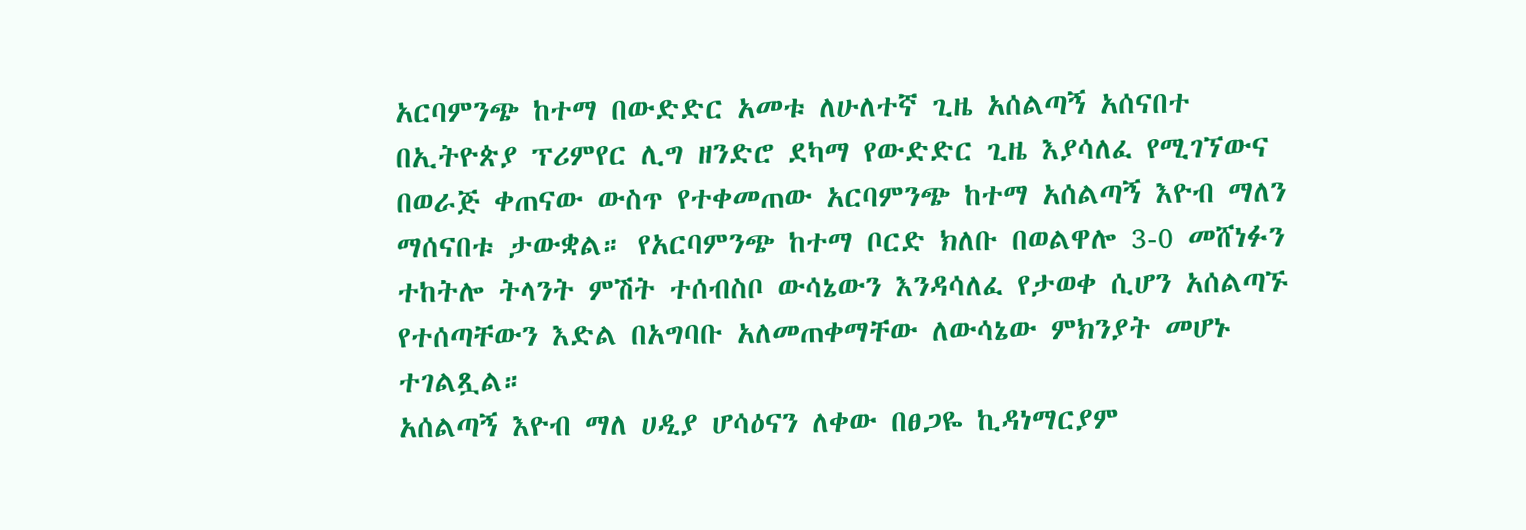አርባምንጭ ከተማ በውድድር አመቱ ለሁለተኛ ጊዜ አሰልጣኝ አሰናበተ
በኢትዮጵያ ፕሪምየር ሊግ ዘንድሮ ደካማ የውድድር ጊዜ እያሳለፈ የሚገኘውና በወራጅ ቀጠናው ውስጥ የተቀመጠው አርባምንጭ ከተማ አሰልጣኝ እዮብ ማለን ማሰናበቱ ታውቋል። የአርባምንጭ ከተማ ቦርድ ክለቡ በወልዋሎ 3-0 መሸነፉን ተከትሎ ትላንት ምሽት ተሰብስቦ ውሳኔውን እንዳሳለፈ የታወቀ ሲሆን አሰልጣኙ የተሰጣቸውን እድል በአግባቡ አለመጠቀማቸው ለውሳኔው ምክንያት መሆኑ ተገልጿል።
አሰልጣኝ እዮብ ማለ ሀዲያ ሆሳዕናን ለቀው በፀጋዬ ኪዳነማርያም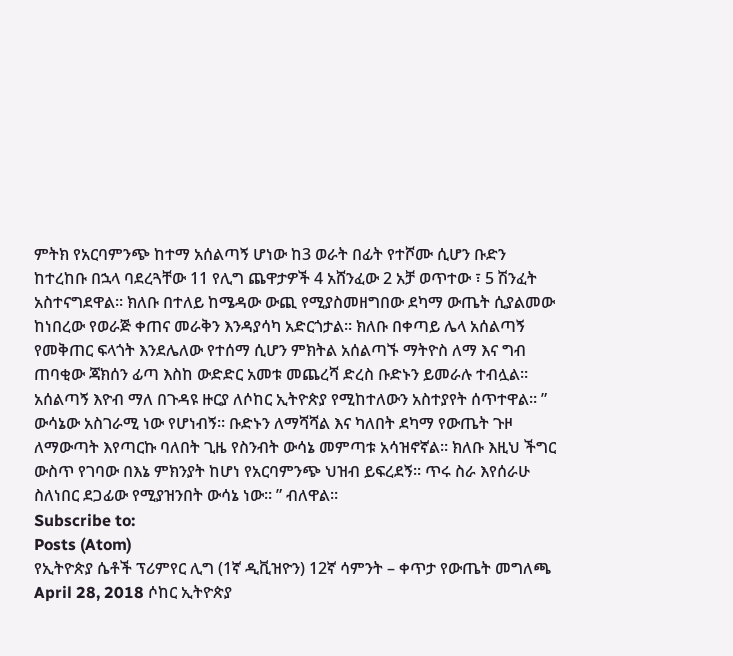ምትክ የአርባምንጭ ከተማ አሰልጣኝ ሆነው ከ3 ወራት በፊት የተሾሙ ሲሆን ቡድን ከተረከቡ በኋላ ባደረጓቸው 11 የሊግ ጨዋታዎች 4 አሸንፈው 2 አቻ ወጥተው ፣ 5 ሽንፈት አስተናግደዋል። ክለቡ በተለይ ከሜዳው ውጪ የሚያስመዘግበው ደካማ ውጤት ሲያልመው ከነበረው የወራጅ ቀጠና መራቅን እንዳያሳካ አድርጎታል። ክለቡ በቀጣይ ሌላ አሰልጣኝ የመቅጠር ፍላጎት እንደሌለው የተሰማ ሲሆን ምክትል አሰልጣኙ ማትዮስ ለማ እና ግብ ጠባቂው ጃክሰን ፊጣ እስከ ውድድር አመቱ መጨረሻ ድረስ ቡድኑን ይመራሉ ተብሏል።
አሰልጣኝ እዮብ ማለ በጉዳዩ ዙርያ ለሶከር ኢትዮጵያ የሚከተለውን አስተያየት ሰጥተዋል። ” ውሳኔው አስገራሚ ነው የሆነብኝ። ቡድኑን ለማሻሻል እና ካለበት ደካማ የውጤት ጉዞ ለማውጣት እየጣርኩ ባለበት ጊዜ የስንብት ውሳኔ መምጣቱ አሳዝኖኛል። ክለቡ እዚህ ችግር ውስጥ የገባው በእኔ ምክንያት ከሆነ የአርባምንጭ ህዝብ ይፍረደኝ። ጥሩ ስራ እየሰራሁ ስለነበር ደጋፊው የሚያዝንበት ውሳኔ ነው። ” ብለዋል።
Subscribe to:
Posts (Atom)
የኢትዮጵያ ሴቶች ፕሪምየር ሊግ (1ኛ ዲቪዝዮን) 12ኛ ሳምንት – ቀጥታ የውጤት መግለጫ
April 28, 2018 ሶከር ኢትዮጵያ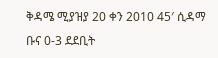ቅዳሜ ሚያዝያ 20 ቀን 2010 45′ ሲዳማ ቡና 0-3 ደደቢት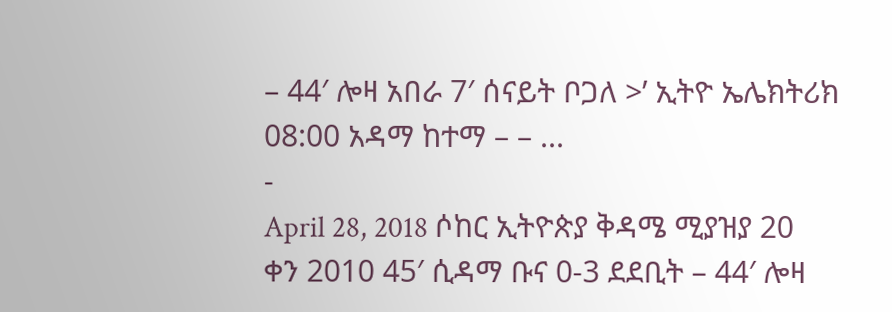– 44′ ሎዛ አበራ 7′ ሰናይት ቦጋለ >’ ኢትዮ ኤሌክትሪክ 08:00 አዳማ ከተማ – – ...
-
April 28, 2018 ሶከር ኢትዮጵያ ቅዳሜ ሚያዝያ 20 ቀን 2010 45′ ሲዳማ ቡና 0-3 ደደቢት – 44′ ሎዛ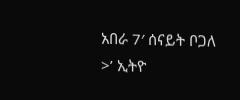አበራ 7′ ሰናይት ቦጋለ >’ ኢትዮ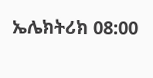ኤሌክትሪክ 08:00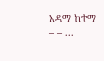አዳማ ከተማ – – ...